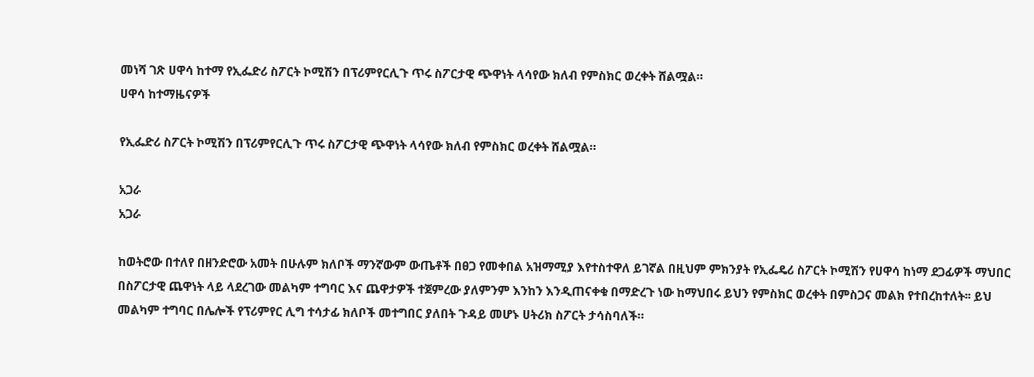መነሻ ገጽ ሀዋሳ ከተማ የኢፌድሪ ስፖርት ኮሚሽን በፕሪምየርሊጉ ጥሩ ስፖርታዊ ጭዋነት ላሳየው ክለብ የምስክር ወረቀት ሸልሟል።
ሀዋሳ ከተማዜናዎች

የኢፌድሪ ስፖርት ኮሚሽን በፕሪምየርሊጉ ጥሩ ስፖርታዊ ጭዋነት ላሳየው ክለብ የምስክር ወረቀት ሸልሟል።

አጋራ
አጋራ

ከወትሮው በተለየ በዘንድሮው አመት በሁሉም ክለቦች ማንኛውም ውጤቶች በፀጋ የመቀበል አዝማሚያ እየተስተዋለ ይገኛል በዚህም ምክንያት የኢፌዴሪ ስፖርት ኮሚሽን የሀዋሳ ከነማ ደጋፊዎች ማህበር በስፖርታዊ ጨዋነት ላይ ላደረገው መልካም ተግባር እና ጨዋታዎች ተጀምረው ያለምንም እንከን እንዲጠናቀቁ በማድረጉ ነው ከማህበሩ ይህን የምስክር ወረቀት በምስጋና መልክ የተበረከተለት፡፡ ይህ መልካም ተግባር በሌሎች የፕሪምየር ሊግ ተሳታፊ ክለቦች መተግበር ያለበት ጉዳይ መሆኑ ሀትሪክ ስፖርት ታሳስባለች።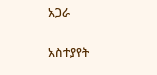አጋራ

አስተያየት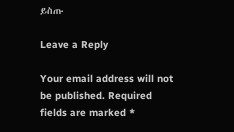ይስጡ

Leave a Reply

Your email address will not be published. Required fields are marked *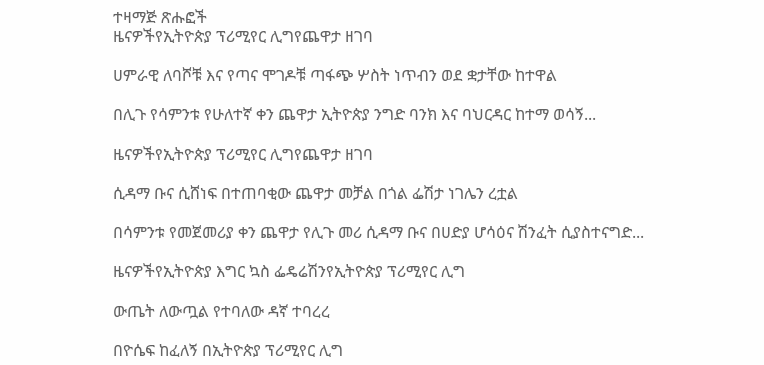ተዛማጅ ጽሑፎች
ዜናዎችየኢትዮጵያ ፕሪሚየር ሊግየጨዋታ ዘገባ

ሀምራዊ ለባሾቹ እና የጣና ሞገዶቹ ጣፋጭ ሦስት ነጥብን ወደ ቋታቸው ከተዋል

በሊጉ የሳምንቱ የሁለተኛ ቀን ጨዋታ ኢትዮጵያ ንግድ ባንክ እና ባህርዳር ከተማ ወሳኝ...

ዜናዎችየኢትዮጵያ ፕሪሚየር ሊግየጨዋታ ዘገባ

ሲዳማ ቡና ሲሸነፍ በተጠባቂው ጨዋታ መቻል በጎል ፌሽታ ነገሌን ረቷል

በሳምንቱ የመጀመሪያ ቀን ጨዋታ የሊጉ መሪ ሲዳማ ቡና በሀድያ ሆሳዕና ሽንፈት ሲያስተናግድ...

ዜናዎችየኢትዮጵያ እግር ኳስ ፌዴሬሽንየኢትዮጵያ ፕሪሚየር ሊግ

ውጤት ለውጧል የተባለው ዳኛ ተባረረ

በዮሴፍ ከፈለኝ በኢትዮጵያ ፕሪሚየር ሊግ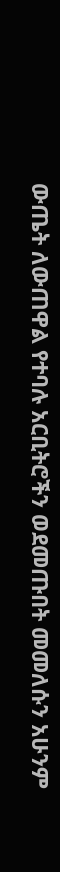ውጤት ለውጠዋል የተባሉ አርቢትሮችን ወደመጡበት መመለሱን አሁንም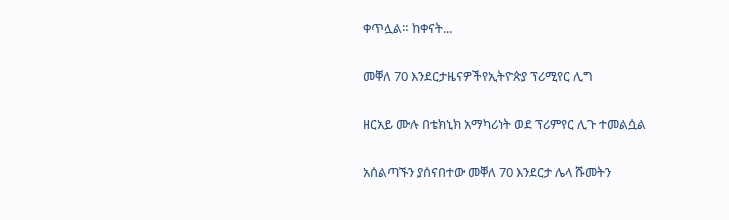ቀጥሏል። ከቀናት...

መቐለ 70 እንደርታዜናዎችየኢትዮጵያ ፕሪሚየር ሊግ

ዘርአይ ሙሉ በቴክኒክ አማካሪነት ወደ ፕሪምየር ሊጉ ተመልሷል

አሰልጣኙን ያሰናበተው መቐለ 70 እንደርታ ሌላ ሹመትን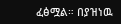ፈፅሟል። በያዝነዉ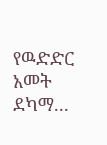የዉድድር አመት ደካማ...